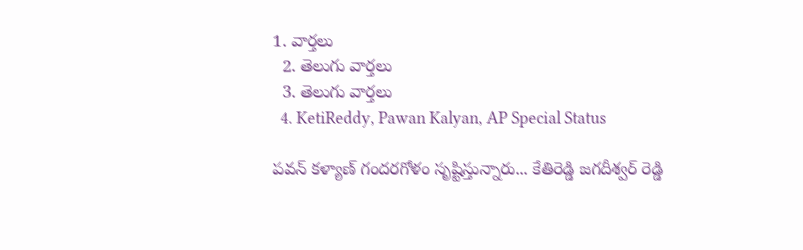1. వార్తలు
  2. తెలుగు వార్తలు
  3. తెలుగు వార్తలు
  4. KetiReddy, Pawan Kalyan, AP Special Status

పవన్ కళ్యాణ్ గందరగోళం సృష్టిస్తున్నారు... కేతిరెడ్డి జగదీశ్వర్ రెడ్డి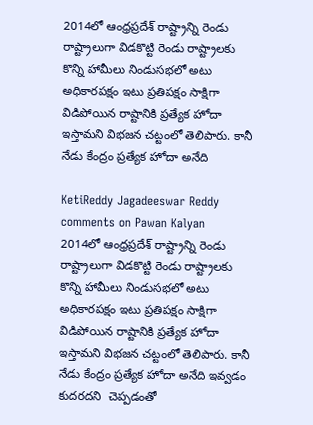2014లో ఆంధ్రప్రదేశ్ రాష్ట్రాన్ని రెండు రాష్ట్రాలుగా విడకొట్టి రెండు రాష్ట్రాలకు కొన్ని హామీలు నిండుసభలో అటు అధికారపక్షం ఇటు ప్రతిపక్షం సాక్షిగా విడిపోయిన రాష్టానికి ప్రత్యేక హోదా ఇస్తామని విభజన చట్టంలో తెలిపారు. కానీ నేడు కేంద్రం ప్రత్యేక హోదా అనేది

KetiReddy Jagadeeswar Reddy comments on Pawan Kalyan
2014లో ఆంధ్రప్రదేశ్ రాష్ట్రాన్ని రెండు రాష్ట్రాలుగా విడకొట్టి రెండు రాష్ట్రాలకు కొన్ని హామీలు నిండుసభలో అటు అధికారపక్షం ఇటు ప్రతిపక్షం సాక్షిగా విడిపోయిన రాష్టానికి ప్రత్యేక హోదా ఇస్తామని విభజన చట్టంలో తెలిపారు. కానీ నేడు కేంద్రం ప్రత్యేక హోదా అనేది ఇవ్వడం కుదరదని  చెప్పడంతో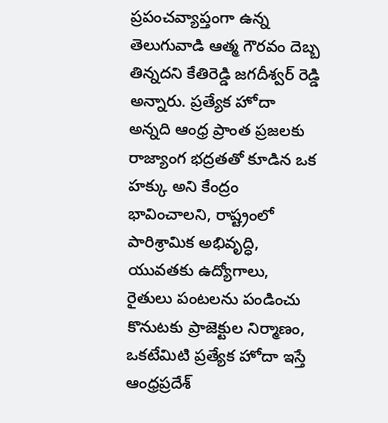ప్రపంచవ్యాప్తంగా ఉన్న తెలుగువాడి ఆత్మ గౌరవం దెబ్బ తిన్నదని కేతిరెడ్డి జగదీశ్వర్ రెడ్డి అన్నారు. ప్రత్యేక హోదా అన్నది ఆంధ్ర ప్రాంత ప్రజలకు  రాజ్యాంగ భద్రతతో కూడిన ఒక హక్కు అని కేంద్రం భావించాలని, రాష్ట్రంలో పారిశ్రామిక అభివృద్ధి, యువతకు ఉద్యోగాలు, రైతులు పంటలను పండించు కొనుటకు ప్రాజెక్టుల నిర్మాణం, ఒకటేమిటి ప్రత్యేక హోదా ఇస్తే ఆంధ్రప్రదేశ్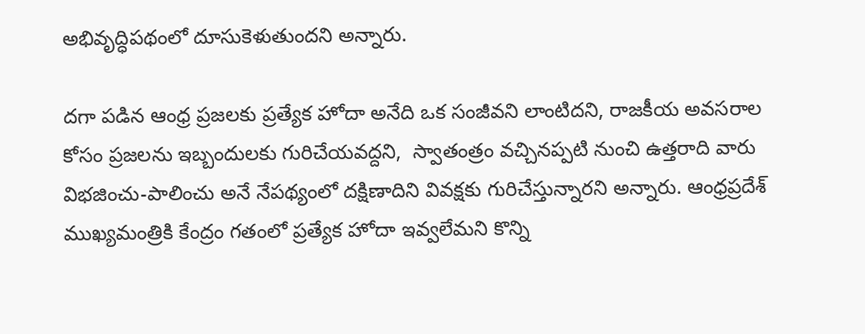అభివృద్ధిపథంలో దూసుకెళుతుందని అన్నారు.

దగా పడిన ఆంధ్ర ప్రజలకు ప్రత్యేక హోదా అనేది ఒక సంజీవని లాంటిదని, రాజకీయ అవసరాల కోసం ప్రజలను ఇబ్బందులకు గురిచేయవద్దని,  స్వాతంత్రం వచ్చినప్పటి నుంచి ఉత్తరాది వారు విభజించు-పాలించు అనే నేపథ్యంలో దక్షిణాదిని వివక్షకు గురిచేస్తున్నారని అన్నారు. ఆంధ్రప్రదేశ్ ముఖ్యమంత్రికి కేంద్రం గతంలో ప్రత్యేక హోదా ఇవ్వలేమని కొన్ని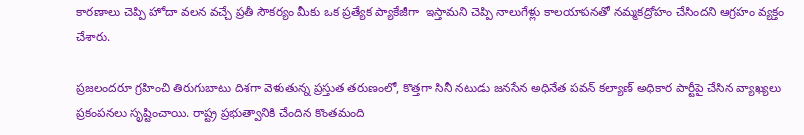కారణాలు చెప్పి హోదా వలన వచ్చే ప్రతీ సౌకర్యం మీకు ఒక ప్రత్యేక ప్యాకేజీగా  ఇస్తామని చెప్పి నాలుగేళ్లు కాలయాపనతో నమ్మకద్రోహం చేసిందని ఆగ్రహం వ్యక్తం చేశారు.

ప్రజలందరూ గ్రహించి తిరుగుబాటు దిశగా వెళుతున్న ప్రస్తుత తరుణంలో, కొత్తగా సినీ నటుడు జనసేన అధినేత పవన్ కల్యాణ్ అధికార పార్టీపై చేసిన వ్యాఖ్యలు ప్రకంపనలు సృష్టించాయి. రాష్ట్ర ప్రభుత్వానికి చేందిన కొంతమంది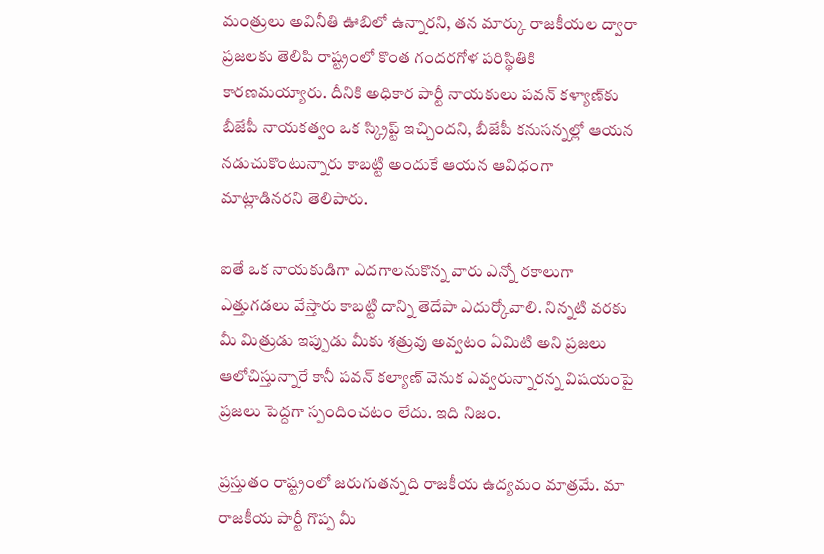మంత్రులు అవినీతి ఊబిలో ఉన్నారని, తన మార్కు రాజకీయల ద్వారా  ప్రజలకు తెలిపి రాష్ట్రంలో కొంత గందరగోళ పరిస్థితికి కారణమయ్యారు. దీనికి అధికార పార్టీ నాయకులు పవన్ కళ్యాణ్‌కు బీజేపీ నాయకత్వం ఒక స్క్రిప్ట్ ఇచ్చిందని, బీజేపీ కనుసన్నల్లో ఆయన నడుచుకొంటున్నారు కాబట్టి అందుకే ఆయన ఆవిధంగా మాట్లాడినరని తెలిపారు.

ఐతే ఒక నాయకుడిగా ఎదగాలనుకొన్న వారు ఎన్నో రకాలుగా ఎత్తుగడలు వేస్తారు కాబట్టి దాన్ని తెదేపా ఎదుర్కోవాలి. నిన్నటి వరకు మీ మిత్రుడు ఇప్పుడు మీకు శత్రువు అవ్వటం ఏమిటి అని ప్రజలు ఆలోచిస్తున్నారే కానీ పవన్ కల్యాణ్ వెనుక ఎవ్వరున్నారన్న విషయంపై ప్రజలు పెద్దగా స్పందించటం లేదు. ఇది నిజం.

ప్రస్తుతం రాష్ట్రంలో జరుగుతన్నది రాజకీయ ఉద్యమం మాత్రమే. మా రాజకీయ పార్టీ గొప్ప మీ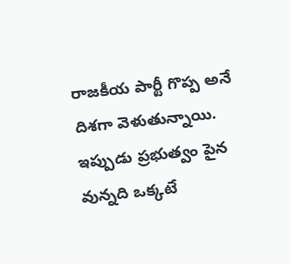రాజకీయ పార్టీ గొప్ప అనే దిశగా వెళుతున్నాయి. ఇప్పుడు ప్రభుత్వం పైన వున్నది ఒక్కటే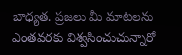బాధ్యత. ప్రజలు మీ మాటలను ఎంతవరకు విశ్వసించుచున్నారో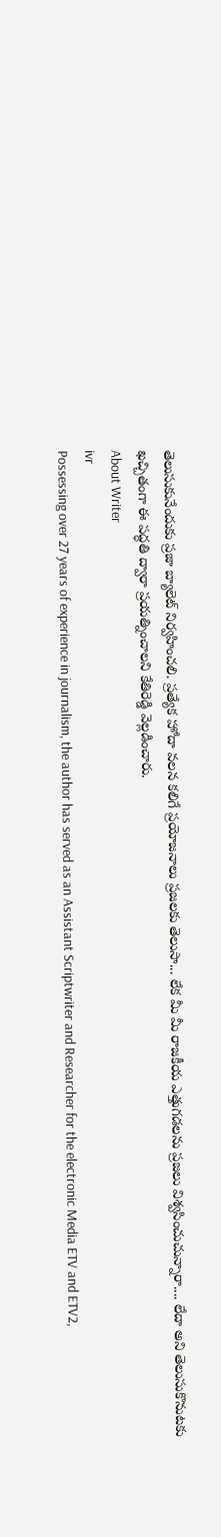తెలుసుకునేందుకు ప్రజా బ్యాలెట్ నిర్వహించలి. ప్రత్యేక హోదా వలన కలిగే ప్రయోజనాలు ప్రజలకు తెలుసా... లేక మీ మీ రాజకీయ ఎత్తుగడలను ప్రజలు విశ్వసించుచున్నారా.... లేదా అని తెలుసుకొనుటకు ఖచ్చితంగా ఈ పద్ధతి ద్వారా ప్రయత్నించాలని కేతిరెడ్డి వెల్లడించారు.
About Writer
ivr
Possessing over 27 years of experience in journalism, the author has served as an Assistant Scriptwriter and Researcher for the electronic Media ETV and ETV2,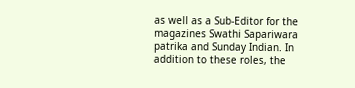as well as a Sub-Editor for the magazines Swathi Sapariwara patrika and Sunday Indian. In addition to these roles, the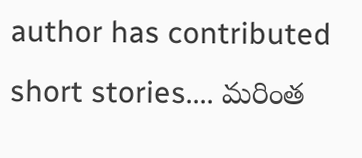author has contributed short stories.... మరింత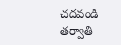చదవండి
తర్వాతి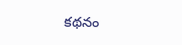కథనం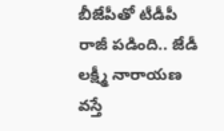బీజేపీతో టీడీపీ రాజీ పడింది.. జేడీ లక్ష్మీ నారాయణ వస్తే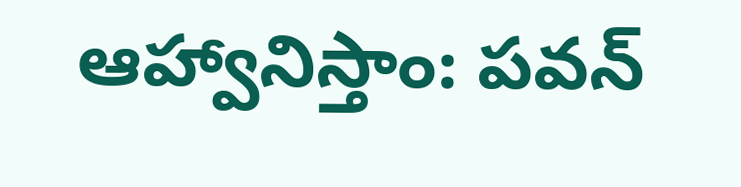ఆహ్వానిస్తాం: పవన్